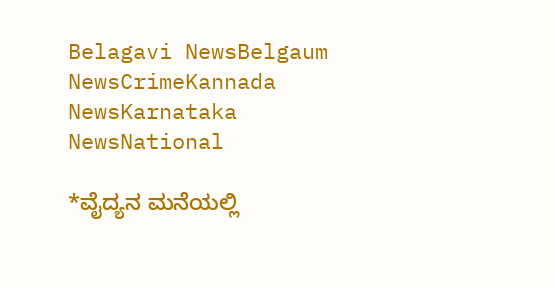Belagavi NewsBelgaum NewsCrimeKannada NewsKarnataka NewsNational

*ವೈದ್ಯನ ಮನೆಯಲ್ಲಿ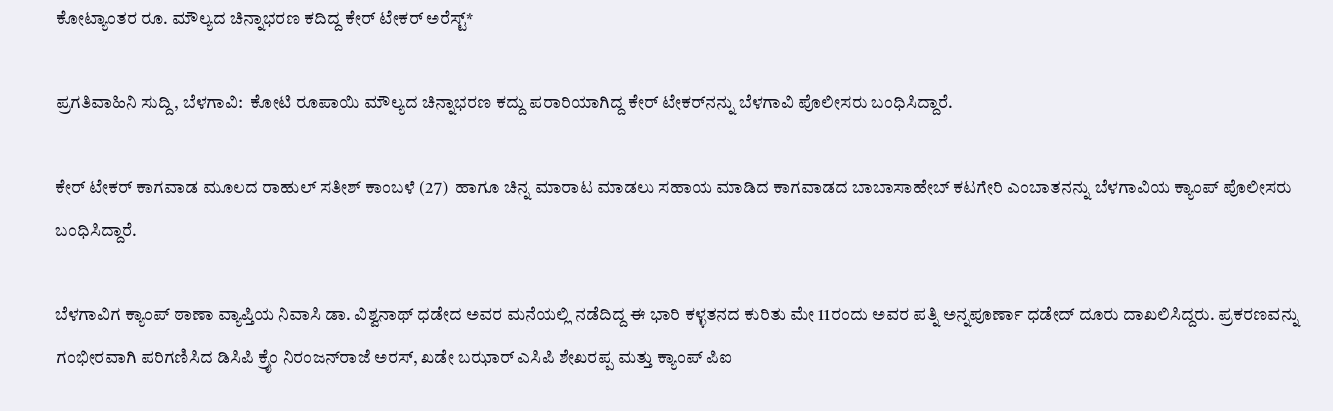ಕೋಟ್ಯಾಂತರ ರೂ. ಮೌಲ್ಯದ ಚಿನ್ನಾಭರಣ ಕದಿದ್ದ ಕೇರ್ ಟೇಕರ್ ಅರೆಸ್ಟ್*

ಪ್ರಗತಿವಾಹಿನಿ ಸುದ್ದಿ, ಬೆಳಗಾವಿ:  ಕೋಟಿ ರೂಪಾಯಿ ಮೌಲ್ಯದ ಚಿನ್ನಾಭರಣ ಕದ್ದು ಪರಾರಿಯಾಗಿದ್ದ ಕೇರ್ ಟೇಕರ್‌ನನ್ನು ಬೆಳಗಾವಿ ಪೊಲೀಸರು ಬಂಧಿಸಿದ್ದಾರೆ.

ಕೇರ್ ಟೇಕರ್ ಕಾಗವಾಡ ಮೂಲದ ರಾಹುಲ್ ಸತೀಶ್ ಕಾಂಬಳೆ (27)  ಹಾಗೂ ಚಿನ್ನ ಮಾರಾಟ ಮಾಡಲು ಸಹಾಯ ಮಾಡಿದ ಕಾಗವಾಡದ ಬಾಬಾಸಾಹೇಬ್ ಕಟಗೇರಿ ಎಂಬಾತನನ್ನು ಬೆಳಗಾವಿಯ ಕ್ಯಾಂಪ್ ಪೊಲೀಸರು ಬಂಧಿಸಿದ್ದಾರೆ.

ಬೆಳಗಾವಿಗ ಕ್ಯಾಂಪ್ ಠಾಣಾ ವ್ಯಾಪ್ತಿಯ ನಿವಾಸಿ ಡಾ. ವಿಶ್ವನಾಥ್ ಧಡೇದ ಅವರ ಮನೆಯಲ್ಲಿ ನಡೆದಿದ್ದ ಈ ಭಾರಿ ಕಳ್ಳತನದ ಕುರಿತು ಮೇ 11ರಂದು ಅವರ ಪತ್ನಿ ಅನ್ನಪೂರ್ಣಾ ಧಡೇದ್ ದೂರು ದಾಖಲಿಸಿದ್ದರು. ಪ್ರಕರಣವನ್ನು ಗಂಭೀರವಾಗಿ ಪರಿಗಣಿಸಿದ ಡಿಸಿಪಿ ಕ್ರೈಂ ನಿರಂಜನ್‌ರಾಜೆ ಅರಸ್, ಖಡೇ ಬಝಾರ್ ಎಸಿಪಿ ಶೇಖರಪ್ಪ ಮತ್ತು ಕ್ಯಾಂಪ್ ಪಿಐ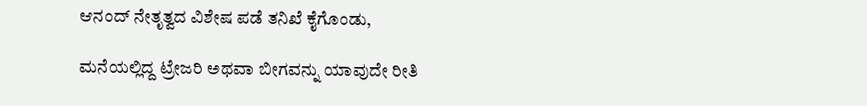ಆನಂದ್ ನೇತೃತ್ವದ ವಿಶೇಷ ಪಡೆ ತನಿಖೆ ಕೈಗೊಂಡು,

ಮನೆಯಲ್ಲಿದ್ದ ಟ್ರೇಜರಿ ಅಥವಾ ಬೀಗವನ್ನು ಯಾವುದೇ ರೀತಿ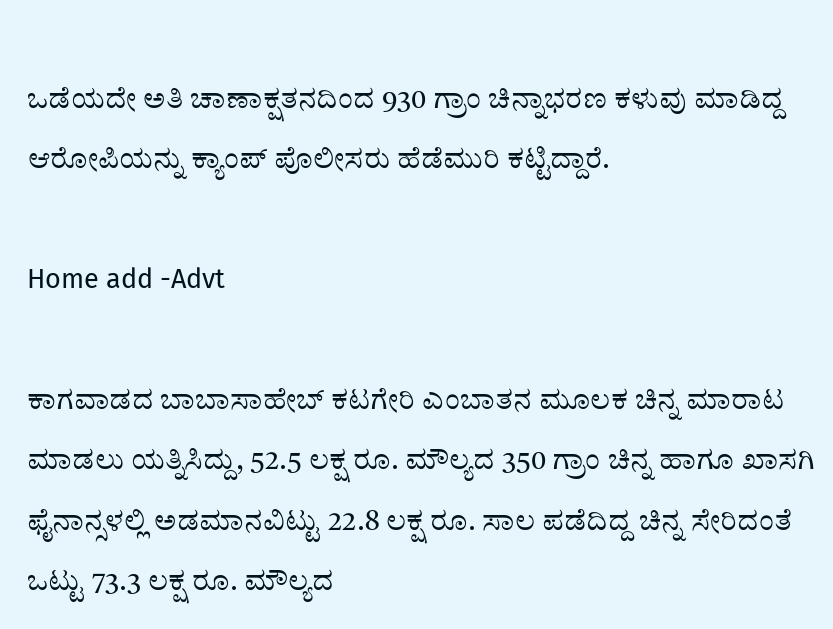ಒಡೆಯದೇ ಅತಿ ಚಾಣಾಕ್ಷತನದಿಂದ 930 ಗ್ರಾಂ ಚಿನ್ನಾಭರಣ ಕಳುವು ಮಾಡಿದ್ದ ಆರೋಪಿಯನ್ನು ಕ್ಯಾಂಪ್ ಪೊಲೀಸರು ಹೆಡೆಮುರಿ ಕಟ್ಟಿದ್ದಾರೆ.

Home add -Advt

ಕಾಗವಾಡದ ಬಾಬಾಸಾಹೇಬ್ ಕಟಗೇರಿ ಎಂಬಾತನ ಮೂಲಕ ಚಿನ್ನ ಮಾರಾಟ ಮಾಡಲು ಯತ್ನಿಸಿದ್ದು, 52.5 ಲಕ್ಷ ರೂ. ಮೌಲ್ಯದ 350 ಗ್ರಾಂ ಚಿನ್ನ ಹಾಗೂ ಖಾಸಗಿ ಫೈನಾನ್ಸಳಲ್ಲಿ ಅಡಮಾನವಿಟ್ಟು 22.8 ಲಕ್ಷ ರೂ. ಸಾಲ ಪಡೆದಿದ್ದ ಚಿನ್ನ ಸೇರಿದಂತೆ ಒಟ್ಟು 73.3 ಲಕ್ಷ ರೂ. ಮೌಲ್ಯದ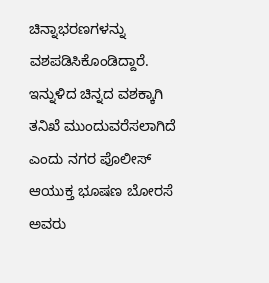ಚಿನ್ನಾಭರಣಗಳನ್ನು ವಶಪಡಿಸಿಕೊಂಡಿದ್ದಾರೆ. ಇನ್ನುಳಿದ ಚಿನ್ನದ ವಶಕ್ಕಾಗಿ ತನಿಖೆ ಮುಂದುವರೆಸಲಾಗಿದೆ ಎಂದು ನಗರ ಪೊಲೀಸ್ ಆಯುಕ್ತ ಭೂಷಣ ಬೋರಸೆ ಅವರು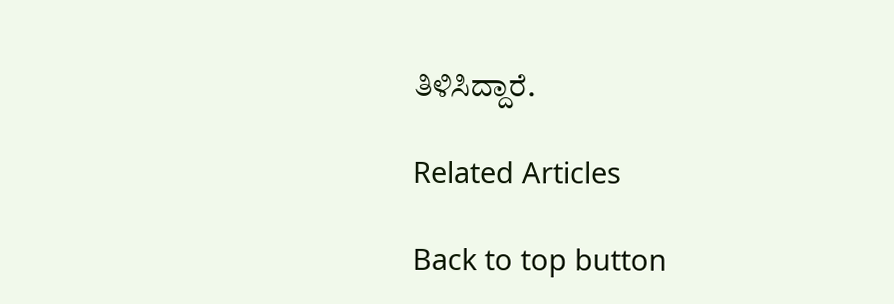ತಿಳಿಸಿದ್ದಾರೆ.

Related Articles

Back to top button